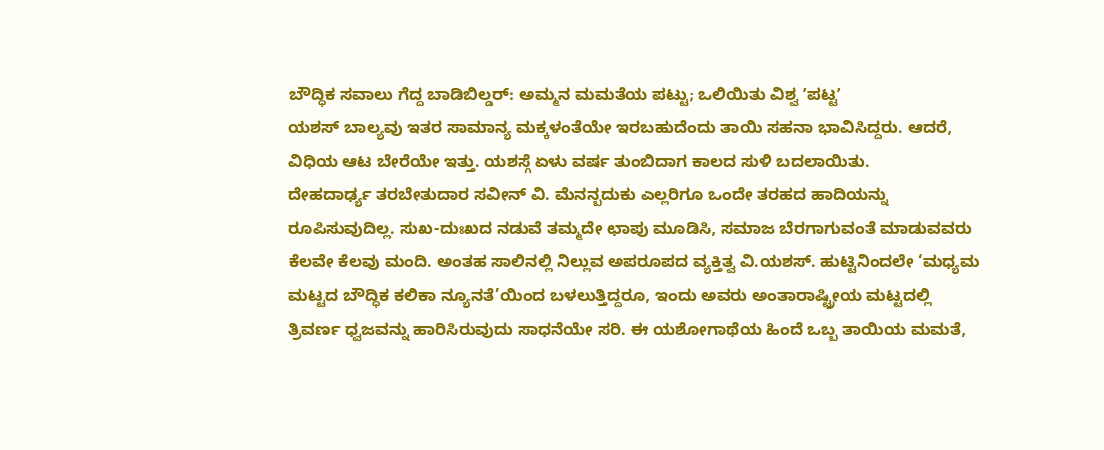ಬೌದ್ಧಿಕ ಸವಾಲು ಗೆದ್ದ ಬಾಡಿಬಿಲ್ಡರ್: ಅಮ್ಮನ ಮಮತೆಯ ಪಟ್ಟು; ಒಲಿಯಿತು ವಿಶ್ವ ʼಪಟ್ಟʼ
ಯಶಸ್ ಬಾಲ್ಯವು ಇತರ ಸಾಮಾನ್ಯ ಮಕ್ಕಳಂತೆಯೇ ಇರಬಹುದೆಂದು ತಾಯಿ ಸಹನಾ ಭಾವಿಸಿದ್ದರು. ಆದರೆ, ವಿಧಿಯ ಆಟ ಬೇರೆಯೇ ಇತ್ತು. ಯಶಸ್ಗೆ ಏಳು ವರ್ಷ ತುಂಬಿದಾಗ ಕಾಲದ ಸುಳಿ ಬದಲಾಯಿತು.
ದೇಹದಾರ್ಢ್ಯ ತರಬೇತುದಾರ ಸವೀನ್ ವಿ. ಮೆನನ್ಬದುಕು ಎಲ್ಲರಿಗೂ ಒಂದೇ ತರಹದ ಹಾದಿಯನ್ನು ರೂಪಿಸುವುದಿಲ್ಲ. ಸುಖ-ದುಃಖದ ನಡುವೆ ತಮ್ಮದೇ ಛಾಪು ಮೂಡಿಸಿ, ಸಮಾಜ ಬೆರಗಾಗುವಂತೆ ಮಾಡುವವರು ಕೆಲವೇ ಕೆಲವು ಮಂದಿ. ಅಂತಹ ಸಾಲಿನಲ್ಲಿ ನಿಲ್ಲುವ ಅಪರೂಪದ ವ್ಯಕ್ತಿತ್ವ ವಿ.ಯಶಸ್. ಹುಟ್ಟಿನಿಂದಲೇ ‘ಮಧ್ಯಮ ಮಟ್ಟದ ಬೌದ್ಧಿಕ ಕಲಿಕಾ ನ್ಯೂನತೆ’ಯಿಂದ ಬಳಲುತ್ತಿದ್ದರೂ, ಇಂದು ಅವರು ಅಂತಾರಾಷ್ಟ್ರೀಯ ಮಟ್ಟದಲ್ಲಿ ತ್ರಿವರ್ಣ ಧ್ವಜವನ್ನು ಹಾರಿಸಿರುವುದು ಸಾಧನೆಯೇ ಸರಿ. ಈ ಯಶೋಗಾಥೆಯ ಹಿಂದೆ ಒಬ್ಬ ತಾಯಿಯ ಮಮತೆ,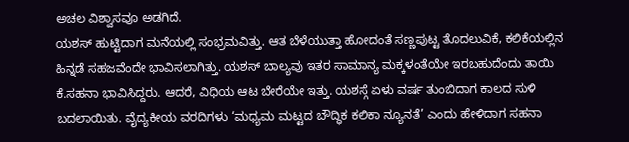ಅಚಲ ವಿಶ್ವಾಸವೂ ಅಡಗಿದೆ.
ಯಶಸ್ ಹುಟ್ಟಿದಾಗ ಮನೆಯಲ್ಲಿ ಸಂಭ್ರಮವಿತ್ತು. ಆತ ಬೆಳೆಯುತ್ತಾ ಹೋದಂತೆ ಸಣ್ಣಪುಟ್ಟ ತೊದಲುವಿಕೆ, ಕಲಿಕೆಯಲ್ಲಿನ ಹಿನ್ನಡೆ ಸಹಜವೆಂದೇ ಭಾವಿಸಲಾಗಿತ್ತು. ಯಶಸ್ ಬಾಲ್ಯವು ಇತರ ಸಾಮಾನ್ಯ ಮಕ್ಕಳಂತೆಯೇ ಇರಬಹುದೆಂದು ತಾಯಿ ಕೆ.ಸಹನಾ ಭಾವಿಸಿದ್ದರು. ಆದರೆ, ವಿಧಿಯ ಆಟ ಬೇರೆಯೇ ಇತ್ತು. ಯಶಸ್ಗೆ ಏಳು ವರ್ಷ ತುಂಬಿದಾಗ ಕಾಲದ ಸುಳಿ ಬದಲಾಯಿತು. ವೈದ್ಯಕೀಯ ವರದಿಗಳು ‘ಮಧ್ಯಮ ಮಟ್ಟದ ಬೌದ್ಧಿಕ ಕಲಿಕಾ ನ್ಯೂನತೆ’ ಎಂದು ಹೇಳಿದಾಗ ಸಹನಾ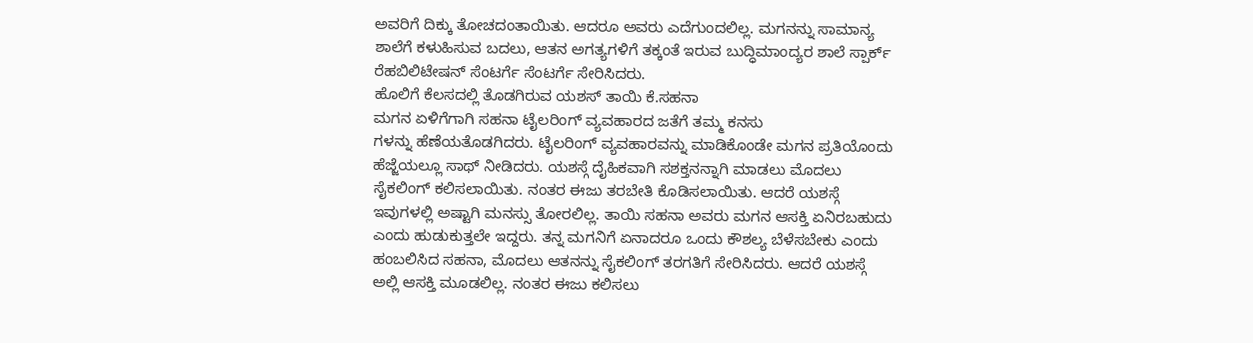ಅವರಿಗೆ ದಿಕ್ಕು ತೋಚದಂತಾಯಿತು. ಆದರೂ ಅವರು ಎದೆಗುಂದಲಿಲ್ಲ. ಮಗನನ್ನು ಸಾಮಾನ್ಯ ಶಾಲೆಗೆ ಕಳುಹಿಸುವ ಬದಲು, ಆತನ ಅಗತ್ಯಗಳಿಗೆ ತಕ್ಕಂತೆ ಇರುವ ಬುದ್ಧಿಮಾಂದ್ಯರ ಶಾಲೆ ಸ್ಪಾರ್ಕ್ ರೆಹಬಿಲಿಟೇಷನ್ ಸೆಂಟರ್ಗೆ ಸೆಂಟರ್ಗೆ ಸೇರಿಸಿದರು.
ಹೊಲಿಗೆ ಕೆಲಸದಲ್ಲಿ ತೊಡಗಿರುವ ಯಶಸ್ ತಾಯಿ ಕೆ.ಸಹನಾ
ಮಗನ ಏಳಿಗೆಗಾಗಿ ಸಹನಾ ಟೈಲರಿಂಗ್ ವ್ಯವಹಾರದ ಜತೆಗೆ ತಮ್ಮ ಕನಸು
ಗಳನ್ನು ಹೆಣೆಯತೊಡಗಿದರು. ಟೈಲರಿಂಗ್ ವ್ಯವಹಾರವನ್ನು ಮಾಡಿಕೊಂಡೇ ಮಗನ ಪ್ರತಿಯೊಂದು ಹೆಜ್ಜೆಯಲ್ಲೂ ಸಾಥ್ ನೀಡಿದರು. ಯಶಸ್ಗೆ ದೈಹಿಕವಾಗಿ ಸಶಕ್ತನನ್ನಾಗಿ ಮಾಡಲು ಮೊದಲು ಸೈಕಲಿಂಗ್ ಕಲಿಸಲಾಯಿತು. ನಂತರ ಈಜು ತರಬೇತಿ ಕೊಡಿಸಲಾಯಿತು. ಆದರೆ ಯಶಸ್ಗೆ ಇವುಗಳಲ್ಲಿ ಅಷ್ಟಾಗಿ ಮನಸ್ಸು ತೋರಲಿಲ್ಲ. ತಾಯಿ ಸಹನಾ ಅವರು ಮಗನ ಆಸಕ್ತಿ ಏನಿರಬಹುದು ಎಂದು ಹುಡುಕುತ್ತಲೇ ಇದ್ದರು. ತನ್ನ ಮಗನಿಗೆ ಏನಾದರೂ ಒಂದು ಕೌಶಲ್ಯ ಬೆಳೆಸಬೇಕು ಎಂದು ಹಂಬಲಿಸಿದ ಸಹನಾ, ಮೊದಲು ಆತನನ್ನು ಸೈಕಲಿಂಗ್ ತರಗತಿಗೆ ಸೇರಿಸಿದರು. ಆದರೆ ಯಶಸ್ಗೆ ಅಲ್ಲಿ ಆಸಕ್ತಿ ಮೂಡಲಿಲ್ಲ. ನಂತರ ಈಜು ಕಲಿಸಲು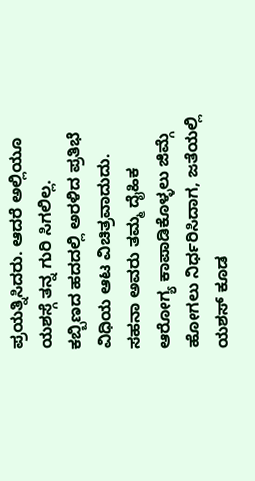ಪ್ರಯತ್ನಿಸಿದರು. ಆದರೆ ಅಲ್ಲಿಯೂ ಯಶಸ್ಗೆ ತನ್ನ ಗುರಿ ಸಿಗಲಿಲ್ಲ.
ಕಬ್ಬಿಣದ ಹದದಲ್ಲಿ ಅರಳಿದ ಪ್ರತಿಭೆ
ವಿಧಿಯ ಆಟ ವಿಚಿತ್ರವಾದುದು. ಸಹನಾ ಅವರು ತಮ್ಮ ದೈಹಿಕ ಆರೋಗ್ಯ ಕಾಪಾಡಿಕೊಳ್ಳಲು ಜಿಮ್ಗೆ ಹೋಗಲು ನಿರ್ಧರಿಸಿದಾಗ, ಜತೆಯಲ್ಲಿ ಯಶಸ್ ಕೂಡ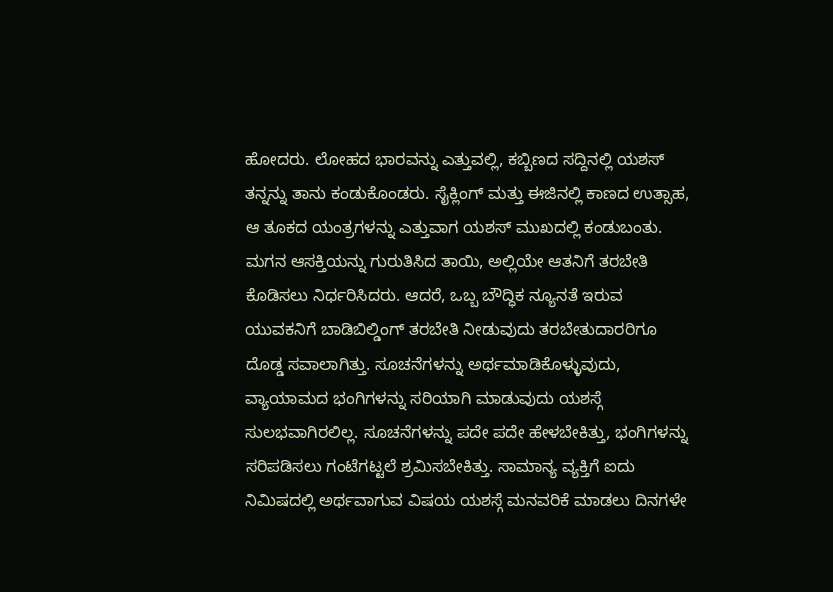ಹೋದರು. ಲೋಹದ ಭಾರವನ್ನು ಎತ್ತುವಲ್ಲಿ, ಕಬ್ಬಿಣದ ಸದ್ದಿನಲ್ಲಿ ಯಶಸ್ ತನ್ನನ್ನು ತಾನು ಕಂಡುಕೊಂಡರು. ಸೈಕ್ಲಿಂಗ್ ಮತ್ತು ಈಜಿನಲ್ಲಿ ಕಾಣದ ಉತ್ಸಾಹ, ಆ ತೂಕದ ಯಂತ್ರಗಳನ್ನು ಎತ್ತುವಾಗ ಯಶಸ್ ಮುಖದಲ್ಲಿ ಕಂಡುಬಂತು. ಮಗನ ಆಸಕ್ತಿಯನ್ನು ಗುರುತಿಸಿದ ತಾಯಿ, ಅಲ್ಲಿಯೇ ಆತನಿಗೆ ತರಬೇತಿ ಕೊಡಿಸಲು ನಿರ್ಧರಿಸಿದರು. ಆದರೆ, ಒಬ್ಬ ಬೌದ್ಧಿಕ ನ್ಯೂನತೆ ಇರುವ ಯುವಕನಿಗೆ ಬಾಡಿಬಿಲ್ಡಿಂಗ್ ತರಬೇತಿ ನೀಡುವುದು ತರಬೇತುದಾರರಿಗೂ ದೊಡ್ಡ ಸವಾಲಾಗಿತ್ತು. ಸೂಚನೆಗಳನ್ನು ಅರ್ಥಮಾಡಿಕೊಳ್ಳುವುದು, ವ್ಯಾಯಾಮದ ಭಂಗಿಗಳನ್ನು ಸರಿಯಾಗಿ ಮಾಡುವುದು ಯಶಸ್ಗೆ ಸುಲಭವಾಗಿರಲಿಲ್ಲ. ಸೂಚನೆಗಳನ್ನು ಪದೇ ಪದೇ ಹೇಳಬೇಕಿತ್ತು, ಭಂಗಿಗಳನ್ನು ಸರಿಪಡಿಸಲು ಗಂಟೆಗಟ್ಟಲೆ ಶ್ರಮಿಸಬೇಕಿತ್ತು. ಸಾಮಾನ್ಯ ವ್ಯಕ್ತಿಗೆ ಐದು ನಿಮಿಷದಲ್ಲಿ ಅರ್ಥವಾಗುವ ವಿಷಯ ಯಶಸ್ಗೆ ಮನವರಿಕೆ ಮಾಡಲು ದಿನಗಳೇ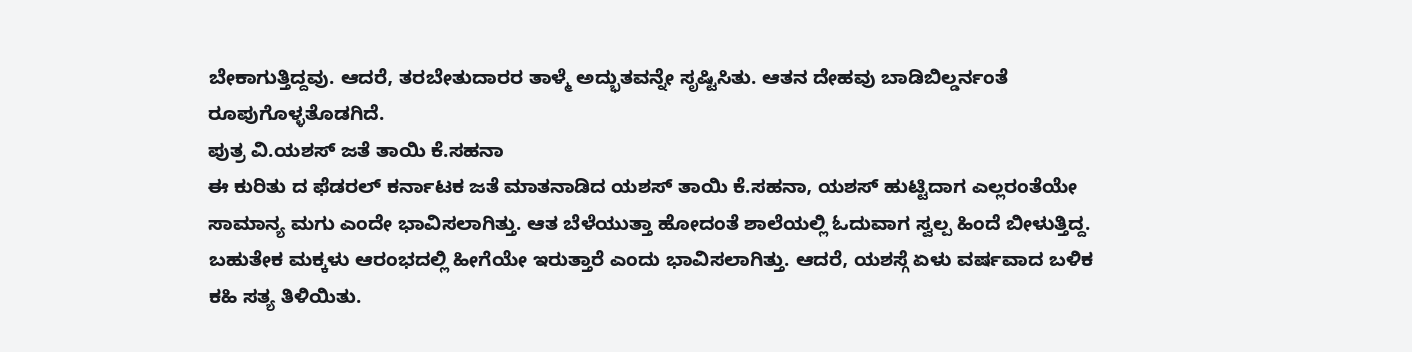ಬೇಕಾಗುತ್ತಿದ್ದವು. ಆದರೆ, ತರಬೇತುದಾರರ ತಾಳ್ಮೆ ಅದ್ಭುತವನ್ನೇ ಸೃಷ್ಟಿಸಿತು. ಆತನ ದೇಹವು ಬಾಡಿಬಿಲ್ಡರ್ನಂತೆ ರೂಪುಗೊಳ್ಳತೊಡಗಿದೆ.
ಪುತ್ರ ವಿ.ಯಶಸ್ ಜತೆ ತಾಯಿ ಕೆ.ಸಹನಾ
ಈ ಕುರಿತು ದ ಫೆಡರಲ್ ಕರ್ನಾಟಕ ಜತೆ ಮಾತನಾಡಿದ ಯಶಸ್ ತಾಯಿ ಕೆ.ಸಹನಾ, ಯಶಸ್ ಹುಟ್ಟಿದಾಗ ಎಲ್ಲರಂತೆಯೇ ಸಾಮಾನ್ಯ ಮಗು ಎಂದೇ ಭಾವಿಸಲಾಗಿತ್ತು. ಆತ ಬೆಳೆಯುತ್ತಾ ಹೋದಂತೆ ಶಾಲೆಯಲ್ಲಿ ಓದುವಾಗ ಸ್ವಲ್ಪ ಹಿಂದೆ ಬೀಳುತ್ತಿದ್ದ. ಬಹುತೇಕ ಮಕ್ಕಳು ಆರಂಭದಲ್ಲಿ ಹೀಗೆಯೇ ಇರುತ್ತಾರೆ ಎಂದು ಭಾವಿಸಲಾಗಿತ್ತು. ಆದರೆ, ಯಶಸ್ಗೆ ಏಳು ವರ್ಷವಾದ ಬಳಿಕ ಕಹಿ ಸತ್ಯ ತಿಳಿಯಿತು.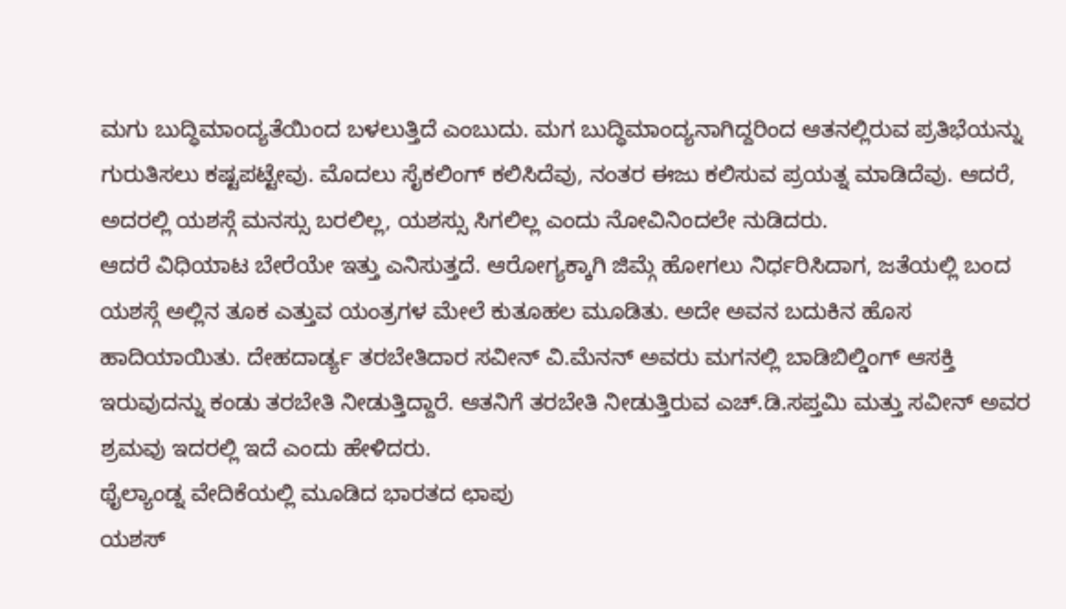ಮಗು ಬುದ್ಧಿಮಾಂದ್ಯತೆಯಿಂದ ಬಳಲುತ್ತಿದೆ ಎಂಬುದು. ಮಗ ಬುದ್ಧಿಮಾಂದ್ಯನಾಗಿದ್ದರಿಂದ ಆತನಲ್ಲಿರುವ ಪ್ರತಿಭೆಯನ್ನು ಗುರುತಿಸಲು ಕಷ್ಟಪಟ್ಟೇವು. ಮೊದಲು ಸೈಕಲಿಂಗ್ ಕಲಿಸಿದೆವು, ನಂತರ ಈಜು ಕಲಿಸುವ ಪ್ರಯತ್ನ ಮಾಡಿದೆವು. ಆದರೆ, ಅದರಲ್ಲಿ ಯಶಸ್ಗೆ ಮನಸ್ಸು ಬರಲಿಲ್ಲ, ಯಶಸ್ಸು ಸಿಗಲಿಲ್ಲ ಎಂದು ನೋವಿನಿಂದಲೇ ನುಡಿದರು.
ಆದರೆ ವಿಧಿಯಾಟ ಬೇರೆಯೇ ಇತ್ತು ಎನಿಸುತ್ತದೆ. ಆರೋಗ್ಯಕ್ಕಾಗಿ ಜಿಮ್ಗೆ ಹೋಗಲು ನಿರ್ಧರಿಸಿದಾಗ, ಜತೆಯಲ್ಲಿ ಬಂದ ಯಶಸ್ಗೆ ಅಲ್ಲಿನ ತೂಕ ಎತ್ತುವ ಯಂತ್ರಗಳ ಮೇಲೆ ಕುತೂಹಲ ಮೂಡಿತು. ಅದೇ ಅವನ ಬದುಕಿನ ಹೊಸ ಹಾದಿಯಾಯಿತು. ದೇಹದಾರ್ಡ್ಯ ತರಬೇತಿದಾರ ಸವೀನ್ ವಿ.ಮೆನನ್ ಅವರು ಮಗನಲ್ಲಿ ಬಾಡಿಬಿಲ್ಡಿಂಗ್ ಆಸಕ್ತಿ ಇರುವುದನ್ನು ಕಂಡು ತರಬೇತಿ ನೀಡುತ್ತಿದ್ದಾರೆ. ಆತನಿಗೆ ತರಬೇತಿ ನೀಡುತ್ತಿರುವ ಎಚ್.ಡಿ.ಸಪ್ತಮಿ ಮತ್ತು ಸವೀನ್ ಅವರ ಶ್ರಮವು ಇದರಲ್ಲಿ ಇದೆ ಎಂದು ಹೇಳಿದರು.
ಥೈಲ್ಯಾಂಡ್ನ ವೇದಿಕೆಯಲ್ಲಿ ಮೂಡಿದ ಭಾರತದ ಛಾಪು
ಯಶಸ್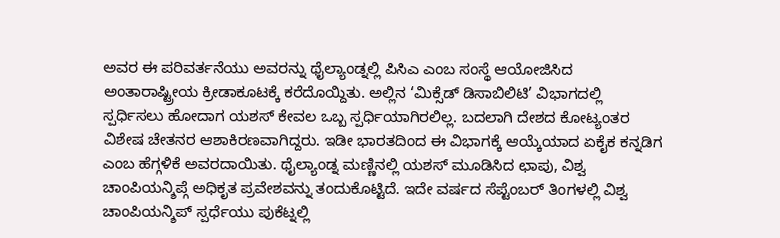ಅವರ ಈ ಪರಿವರ್ತನೆಯು ಅವರನ್ನು ಥೈಲ್ಯಾಂಡ್ನಲ್ಲಿ ಪಿಸಿಎ ಎಂಬ ಸಂಸ್ಥೆ ಆಯೋಜಿಸಿದ ಅಂತಾರಾಷ್ಟ್ರೀಯ ಕ್ರೀಡಾಕೂಟಕ್ಕೆ ಕರೆದೊಯ್ದಿತು. ಅಲ್ಲಿನ ‘ಮಿಕ್ಸೆಡ್ ಡಿಸಾಬಿಲಿಟಿ’ ವಿಭಾಗದಲ್ಲಿ ಸ್ಪರ್ಧಿಸಲು ಹೋದಾಗ ಯಶಸ್ ಕೇವಲ ಒಬ್ಬ ಸ್ಪರ್ಧಿಯಾಗಿರಲಿಲ್ಲ. ಬದಲಾಗಿ ದೇಶದ ಕೋಟ್ಯಂತರ ವಿಶೇಷ ಚೇತನರ ಆಶಾಕಿರಣವಾಗಿದ್ದರು. ಇಡೀ ಭಾರತದಿಂದ ಈ ವಿಭಾಗಕ್ಕೆ ಆಯ್ಕೆಯಾದ ಏಕೈಕ ಕನ್ನಡಿಗ ಎಂಬ ಹೆಗ್ಗಳಿಕೆ ಅವರದಾಯಿತು. ಥೈಲ್ಯಾಂಡ್ನ ಮಣ್ಣಿನಲ್ಲಿ ಯಶಸ್ ಮೂಡಿಸಿದ ಛಾಪು, ವಿಶ್ವ ಚಾಂಪಿಯನ್ಶಿಪ್ಗೆ ಅಧಿಕೃತ ಪ್ರವೇಶವನ್ನು ತಂದುಕೊಟ್ಟಿದೆ. ಇದೇ ವರ್ಷದ ಸೆಪ್ಟೆಂಬರ್ ತಿಂಗಳಲ್ಲಿ ವಿಶ್ವ ಚಾಂಪಿಯನ್ಶಿಪ್ ಸ್ಪರ್ಧೆಯು ಪುಕೆಟ್ನಲ್ಲಿ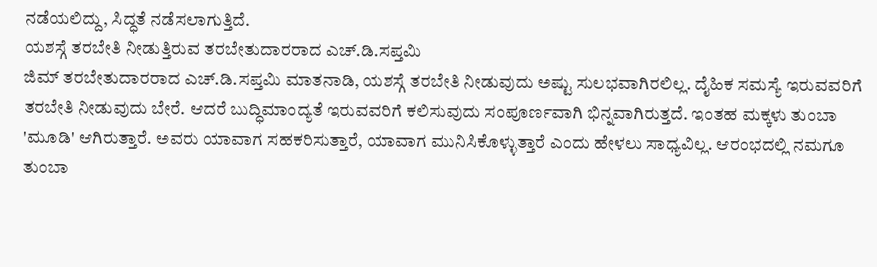ನಡೆಯಲಿದ್ದು, ಸಿದ್ಧತೆ ನಡೆಸಲಾಗುತ್ತಿದೆ.
ಯಶಸ್ಗೆ ತರಬೇತಿ ನೀಡುತ್ತಿರುವ ತರಬೇತುದಾರರಾದ ಎಚ್.ಡಿ.ಸಪ್ತಮಿ
ಜಿಮ್ ತರಬೇತುದಾರರಾದ ಎಚ್.ಡಿ.ಸಪ್ತಮಿ ಮಾತನಾಡಿ, ಯಶಸ್ಗೆ ತರಬೇತಿ ನೀಡುವುದು ಅಷ್ಟು ಸುಲಭವಾಗಿರಲಿಲ್ಲ. ದೈಹಿಕ ಸಮಸ್ಯೆ ಇರುವವರಿಗೆ ತರಬೇತಿ ನೀಡುವುದು ಬೇರೆ. ಆದರೆ ಬುದ್ಧಿಮಾಂದ್ಯತೆ ಇರುವವರಿಗೆ ಕಲಿಸುವುದು ಸಂಪೂರ್ಣವಾಗಿ ಭಿನ್ನವಾಗಿರುತ್ತದೆ. ಇಂತಹ ಮಕ್ಕಳು ತುಂಬಾ 'ಮೂಡಿ' ಆಗಿರುತ್ತಾರೆ. ಅವರು ಯಾವಾಗ ಸಹಕರಿಸುತ್ತಾರೆ, ಯಾವಾಗ ಮುನಿಸಿಕೊಳ್ಳುತ್ತಾರೆ ಎಂದು ಹೇಳಲು ಸಾಧ್ಯವಿಲ್ಲ. ಆರಂಭದಲ್ಲಿ ನಮಗೂ ತುಂಬಾ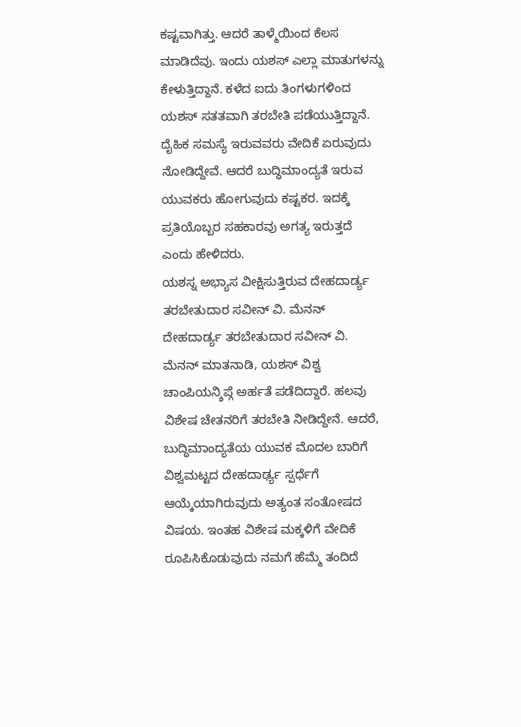ಕಷ್ಟವಾಗಿತ್ತು. ಆದರೆ ತಾಳ್ಮೆಯಿಂದ ಕೆಲಸ ಮಾಡಿದೆವು. ಇಂದು ಯಶಸ್ ಎಲ್ಲಾ ಮಾತುಗಳನ್ನು ಕೇಳುತ್ತಿದ್ದಾನೆ. ಕಳೆದ ಐದು ತಿಂಗಳುಗಳಿಂದ ಯಶಸ್ ಸತತವಾಗಿ ತರಬೇತಿ ಪಡೆಯುತ್ತಿದ್ದಾನೆ. ದೈಹಿಕ ಸಮಸ್ಯೆ ಇರುವವರು ವೇದಿಕೆ ಏರುವುದು ನೋಡಿದ್ದೇವೆ. ಆದರೆ ಬುದ್ಧಿಮಾಂದ್ಯತೆ ಇರುವ ಯುವಕರು ಹೋಗುವುದು ಕಷ್ಟಕರ. ಇದಕ್ಕೆ ಪ್ರತಿಯೊಬ್ಬರ ಸಹಕಾರವು ಅಗತ್ಯ ಇರುತ್ತದೆ ಎಂದು ಹೇಳಿದರು.
ಯಶಸ್ನ ಅಭ್ಯಾಸ ವೀಕ್ಷಿಸುತ್ತಿರುವ ದೇಹದಾರ್ಡ್ಯ ತರಬೇತುದಾರ ಸವೀನ್ ವಿ. ಮೆನನ್
ದೇಹದಾರ್ಡ್ಯ ತರಬೇತುದಾರ ಸವೀನ್ ವಿ. ಮೆನನ್ ಮಾತನಾಡಿ, ಯಶಸ್ ವಿಶ್ವ ಚಾಂಪಿಯನ್ಶಿಪ್ಗೆ ಅರ್ಹತೆ ಪಡೆದಿದ್ದಾರೆ. ಹಲವು ವಿಶೇಷ ಚೇತನರಿಗೆ ತರಬೇತಿ ನೀಡಿದ್ದೇನೆ. ಆದರೆ, ಬುದ್ಧಿಮಾಂದ್ಯತೆಯ ಯುವಕ ಮೊದಲ ಬಾರಿಗೆ ವಿಶ್ವಮಟ್ಟದ ದೇಹದಾರ್ಢ್ಯ ಸ್ಪರ್ಧೆಗೆ ಆಯ್ಕೆಯಾಗಿರುವುದು ಅತ್ಯಂತ ಸಂತೋಷದ ವಿಷಯ. ಇಂತಹ ವಿಶೇಷ ಮಕ್ಕಳಿಗೆ ವೇದಿಕೆ ರೂಪಿಸಿಕೊಡುವುದು ನಮಗೆ ಹೆಮ್ಮೆ ತಂದಿದೆ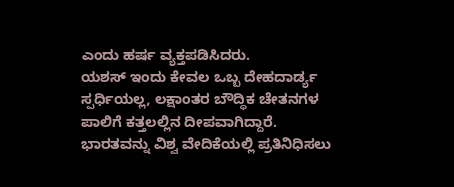ಎಂದು ಹರ್ಷ ವ್ಯಕ್ತಪಡಿಸಿದರು.
ಯಶಸ್ ಇಂದು ಕೇವಲ ಒಬ್ಬ ದೇಹದಾರ್ಡ್ಯ ಸ್ಪರ್ಧಿಯಲ್ಲ, ಲಕ್ಷಾಂತರ ಬೌದ್ಧಿಕ ಚೇತನಗಳ ಪಾಲಿಗೆ ಕತ್ತಲಲ್ಲಿನ ದೀಪವಾಗಿದ್ದಾರೆ. ಭಾರತವನ್ನು ವಿಶ್ವ ವೇದಿಕೆಯಲ್ಲಿ ಪ್ರತಿನಿಧಿಸಲು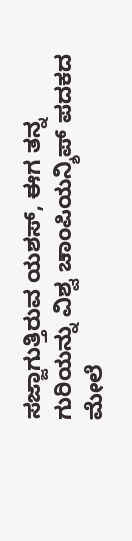ಸಜ್ಜಾಗುತ್ತಿರುವ ಯಶಸ್, ಈಗ ತನ್ನ ಗುರಿಯನ್ನು ವಿಶ್ವ ಚಾಂಪಿಯನ್ಶಿಪ್ ಪದಕದ ಮೇಲೆ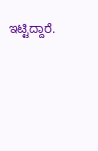ಇಟ್ಟಿದ್ದಾರೆ.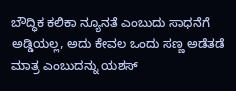ಬೌದ್ಧಿಕ ಕಲಿಕಾ ನ್ಯೂನತೆ ಎಂಬುದು ಸಾಧನೆಗೆ ಅಡ್ಡಿಯಲ್ಲ, ಅದು ಕೇವಲ ಒಂದು ಸಣ್ಣ ಅಡೆತಡೆ ಮಾತ್ರ ಎಂಬುದನ್ನು ಯಶಸ್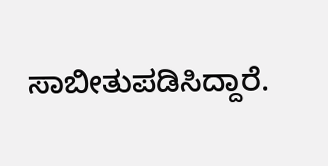ಸಾಬೀತುಪಡಿಸಿದ್ದಾರೆ.